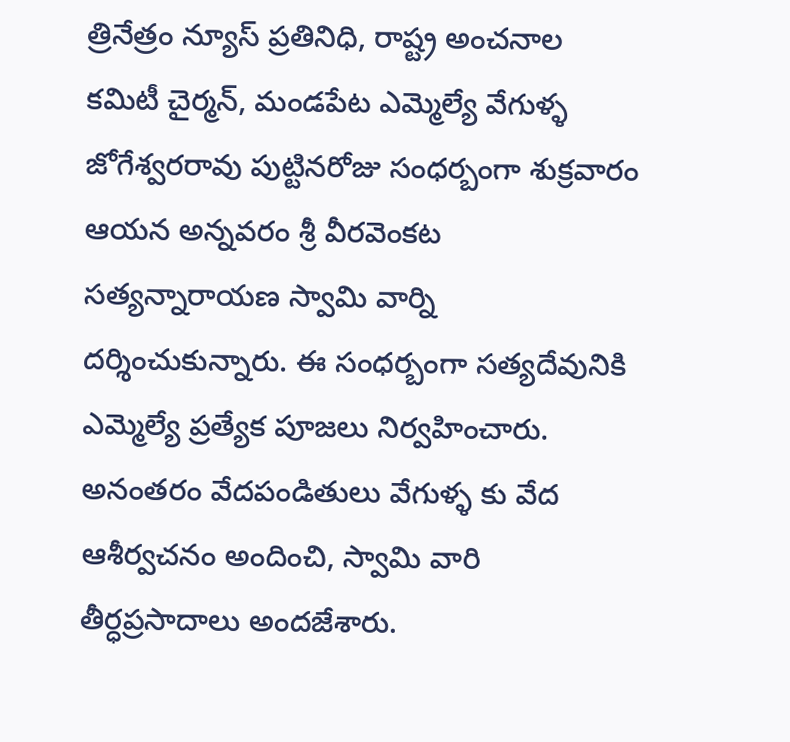త్రినేత్రం న్యూస్ ప్రతినిధి, రాష్ట్ర అంచనాల కమిటీ చైర్మన్, మండపేట ఎమ్మెల్యే వేగుళ్ళ జోగేశ్వరరావు పుట్టినరోజు సంధర్బంగా శుక్రవారం ఆయన అన్నవరం శ్రీ వీరవెంకట సత్యన్నారాయణ స్వామి వార్ని దర్శించుకున్నారు. ఈ సంధర్బంగా సత్యదేవునికి ఎమ్మెల్యే ప్రత్యేక పూజలు నిర్వహించారు. అనంతరం వేదపండితులు వేగుళ్ళ కు వేద ఆశీర్వచనం అందించి, స్వామి వారి తీర్ధప్రసాదాలు అందజేశారు.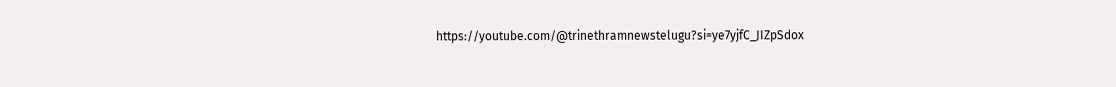https://youtube.com/@trinethramnewstelugu?si=ye7yjfC_JIZpSdox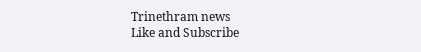Trinethram news
Like and Subscribe